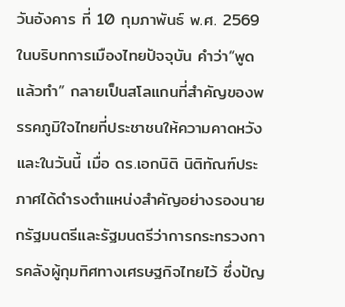วันอังคาร ที่ 10 กุมภาพันธ์ พ.ศ. 2569
ในบริบทการเมืองไทยปัจจุบัน คำว่า“พูดแล้วทำ” กลายเป็นสโลแกนที่สำคัญของพรรคภูมิใจไทยที่ประชาชนให้ความคาดหวัง และในวันนี้ เมื่อ ดร.เอกนิติ นิติทัณฑ์ประภาศได้ดำรงตำแหน่งสำคัญอย่างรองนายกรัฐมนตรีและรัฐมนตรีว่าการกระทรวงการคลังผู้กุมทิศทางเศรษฐกิจไทยไว้ ซึ่งปัญ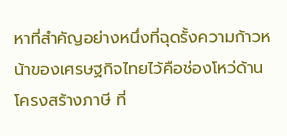หาที่สำคัญอย่างหนึ่งที่ฉุดรั้งความก้าวหน้าของเศรษฐกิจไทยไว้คือช่องโหว่ด้านโครงสร้างภาษี ที่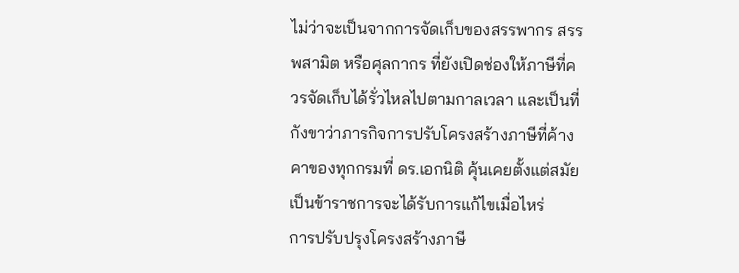ไม่ว่าจะเป็นจากการจัดเก็บของสรรพากร สรรพสามิต หรือศุลกากร ที่ยังเปิดช่องให้ภาษีที่ควรจัดเก็บได้รั่วไหลไปตามกาลเวลา และเป็นที่กังขาว่าภารกิจการปรับโครงสร้างภาษีที่ค้างคาของทุกกรมที่ ดร.เอกนิติ คุ้นเคยตั้งแต่สมัยเป็นข้าราชการจะได้รับการแก้ไขเมื่อไหร่
การปรับปรุงโครงสร้างภาษี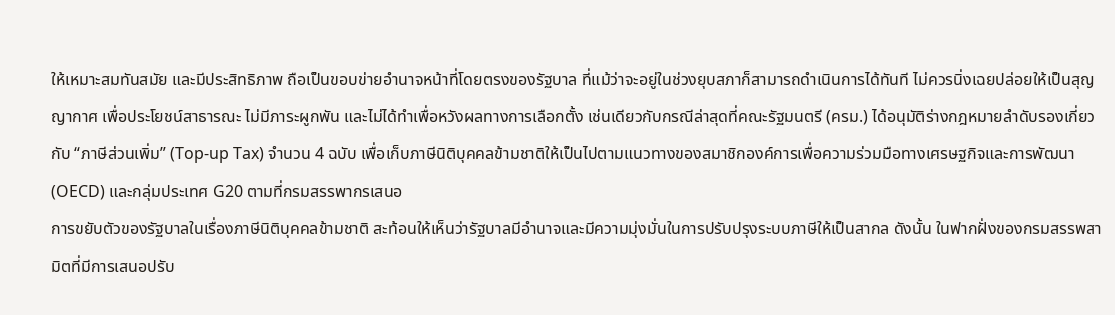ให้เหมาะสมทันสมัย และมีประสิทธิภาพ ถือเป็นขอบข่ายอำนาจหน้าที่โดยตรงของรัฐบาล ที่แม้ว่าจะอยู่ในช่วงยุบสภาก็สามารถดำเนินการได้ทันที ไม่ควรนิ่งเฉยปล่อยให้เป็นสุญญากาศ เพื่อประโยชน์สาธารณะ ไม่มีภาระผูกพัน และไม่ได้ทำเพื่อหวังผลทางการเลือกตั้ง เช่นเดียวกับกรณีล่าสุดที่คณะรัฐมนตรี (ครม.) ได้อนุมัติร่างกฎหมายลำดับรองเกี่ยวกับ “ภาษีส่วนเพิ่ม” (Top-up Tax) จำนวน 4 ฉบับ เพื่อเก็บภาษีนิติบุคคลข้ามชาติให้เป็นไปตามแนวทางของสมาชิกองค์การเพื่อความร่วมมือทางเศรษฐกิจและการพัฒนา (OECD) และกลุ่มประเทศ G20 ตามที่กรมสรรพากรเสนอ
การขยับตัวของรัฐบาลในเรื่องภาษีนิติบุคคลข้ามชาติ สะท้อนให้เห็นว่ารัฐบาลมีอำนาจและมีความมุ่งมั่นในการปรับปรุงระบบภาษีให้เป็นสากล ดังนั้น ในฟากฝั่งของกรมสรรพสามิตที่มีการเสนอปรับ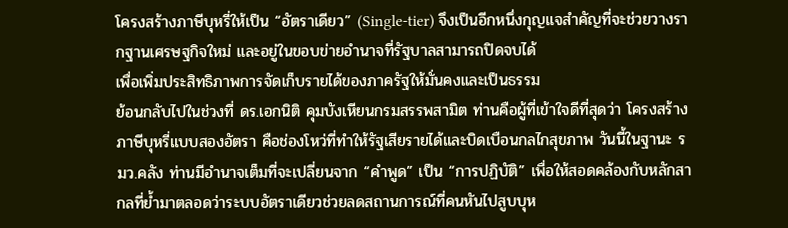โครงสร้างภาษีบุหรี่ให้เป็น “อัตราเดียว” (Single-tier) จึงเป็นอีกหนึ่งกุญแจสำคัญที่จะช่วยวางรากฐานเศรษฐกิจใหม่ และอยู่ในขอบข่ายอำนาจที่รัฐบาลสามารถปิดจบได้
เพื่อเพิ่มประสิทธิภาพการจัดเก็บรายได้ของภาครัฐให้มั่นคงและเป็นธรรม
ย้อนกลับไปในช่วงที่ ดร.เอกนิติ คุมบังเหียนกรมสรรพสามิต ท่านคือผู้ที่เข้าใจดีที่สุดว่า โครงสร้างภาษีบุหรี่แบบสองอัตรา คือช่องโหว่ที่ทำให้รัฐเสียรายได้และบิดเบือนกลไกสุขภาพ วันนี้ในฐานะ รมว.คลัง ท่านมีอำนาจเต็มที่จะเปลี่ยนจาก “คำพูด” เป็น “การปฏิบัติ” เพื่อให้สอดคล้องกับหลักสากลที่ย้ำมาตลอดว่าระบบอัตราเดียวช่วยลดสถานการณ์ที่คนหันไปสูบบุห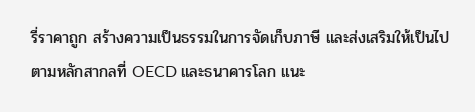รี่ราคาถูก สร้างความเป็นธรรมในการจัดเก็บภาษี และส่งเสริมให้เป็นไปตามหลักสากลที่ OECD และธนาคารโลก แนะ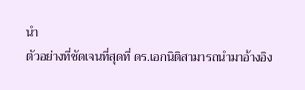นำ
ตัวอย่างที่ชัดเจนที่สุดที่ ดร.เอกนิติสามารถนำมาอ้างอิง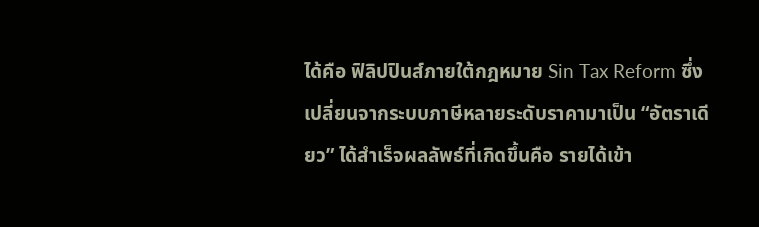ได้คือ ฟิลิปปินส์ภายใต้กฎหมาย Sin Tax Reform ซึ่งเปลี่ยนจากระบบภาษีหลายระดับราคามาเป็น “อัตราเดียว” ได้สำเร็จผลลัพธ์ที่เกิดขึ้นคือ รายได้เข้า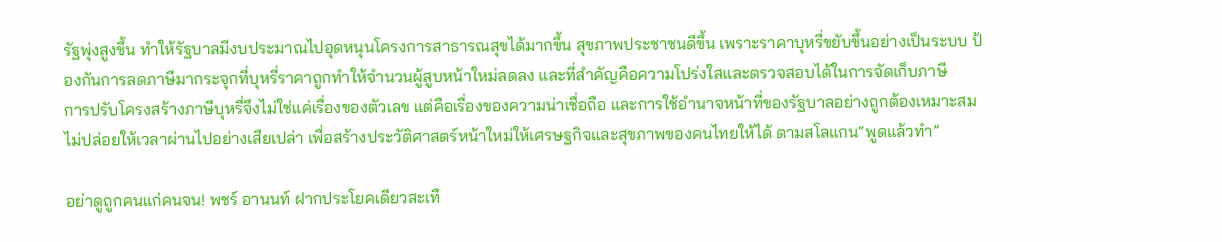รัฐพุ่งสูงขึ้น ทำให้รัฐบาลมีงบประมาณไปอุดหนุนโครงการสาธารณสุขได้มากขึ้น สุขภาพประชาชนดีขึ้น เพราะราคาบุหรี่ขยับขึ้นอย่างเป็นระบบ ป้องกันการลดภาษีมากระจุกที่บุหรี่ราคาถูกทำให้จำนวนผู้สูบหน้าใหม่ลดลง และที่สำคัญคือความโปร่งใสและตรวจสอบได้ในการจัดเก็บภาษี
การปรับโครงสร้างภาษีบุหรี่จึงไม่ใช่แค่เรื่องของตัวเลข แต่คือเรื่องของความน่าเชื่อถือ และการใช้อำนาจหน้าที่ของรัฐบาลอย่างถูกต้องเหมาะสม ไม่ปล่อยให้เวลาผ่านไปอย่างเสียเปล่า เพื่อสร้างประวัติศาสตร์หน้าใหม่ให้เศรษฐกิจและสุขภาพของคนไทยให้ได้ ตามสโลแกน“พูดแล้วทำ”

อย่าดูถูกคนแก่คนจน! พชร์ อานนท์ ฝากประโยคเดียวสะเทื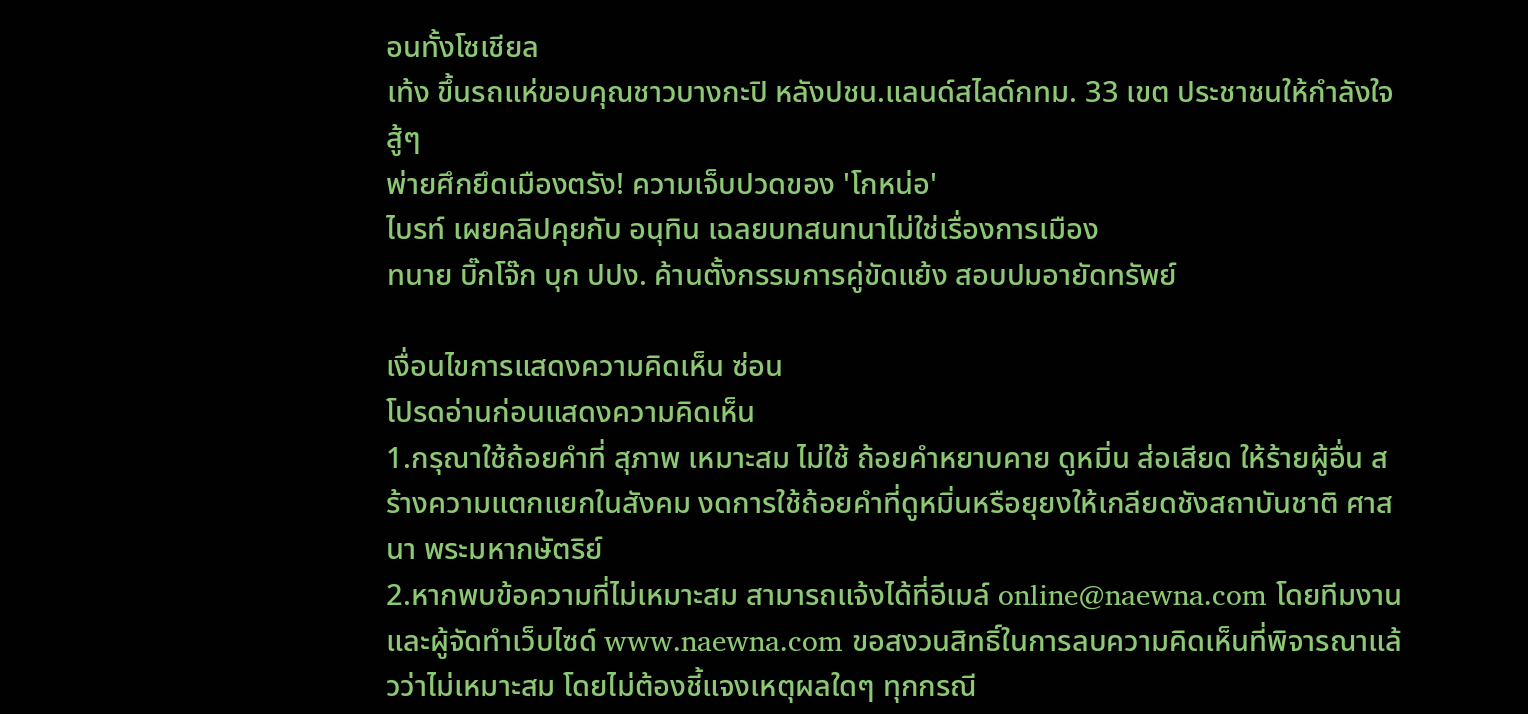อนทั้งโซเชียล
เท้ง ขึ้นรถแห่ขอบคุณชาวบางกะปิ หลังปชน.แลนด์สไลด์กทม. 33 เขต ประชาชนให้กำลังใจสู้ๆ
พ่ายศึกยึดเมืองตรัง! ความเจ็บปวดของ 'โกหน่อ'
ไบรท์ เผยคลิปคุยกับ อนุทิน เฉลยบทสนทนาไม่ใช่เรื่องการเมือง
ทนาย บิ๊กโจ๊ก บุก ปปง. ค้านตั้งกรรมการคู่ขัดแย้ง สอบปมอายัดทรัพย์

เงื่อนไขการแสดงความคิดเห็น ซ่อน
โปรดอ่านก่อนแสดงความคิดเห็น
1.กรุณาใช้ถ้อยคำที่ สุภาพ เหมาะสม ไม่ใช้ ถ้อยคำหยาบคาย ดูหมิ่น ส่อเสียด ให้ร้ายผู้อื่น สร้างความแตกแยกในสังคม งดการใช้ถ้อยคำที่ดูหมิ่นหรือยุยงให้เกลียดชังสถาบันชาติ ศาสนา พระมหากษัตริย์
2.หากพบข้อความที่ไม่เหมาะสม สามารถแจ้งได้ที่อีเมล์ online@naewna.com โดยทีมงานและผู้จัดทำเว็บไซด์ www.naewna.com ขอสงวนสิทธิ์ในการลบความคิดเห็นที่พิจารณาแล้วว่าไม่เหมาะสม โดยไม่ต้องชี้แจงเหตุผลใดๆ ทุกกรณี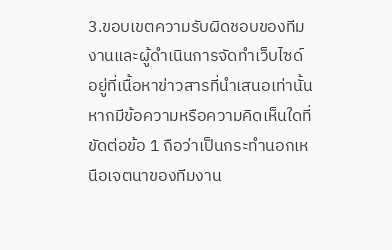3.ขอบเขตความรับผิดชอบของทีมงานและผู้ดำเนินการจัดทำเว็บไซด์ อยู่ที่เนื้อหาข่าวสารที่นำเสนอเท่านั้น หากมีข้อความหรือความคิดเห็นใดที่ขัดต่อข้อ 1 ถือว่าเป็นกระทำนอกเหนือเจตนาของทีมงาน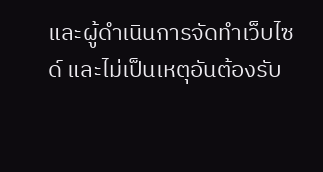และผู้ดำเนินการจัดทำเว็บไซด์ และไม่เป็นเหตุอันต้องรับ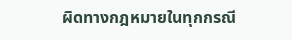ผิดทางกฎหมายในทุกกรณี